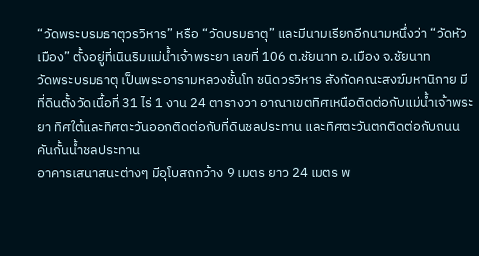“วัดพระบรมธาตุวรวิหาร” หรือ “วัดบรมธาตุ” และมีนามเรียกอีกนามหนึ่งว่า “วัดหัวเมือง” ตั้งอยู่ที่เนินริมแม่น้ำเจ้าพระยา เลขที่ 106 ต.ชัยนาท อ.เมือง จ.ชัยนาท
วัดพระบรมธาตุ เป็นพระอารามหลวงชั้นโท ชนิดวรวิหาร สังกัดคณะสงฆ์มหานิกาย มีที่ดินตั้งวัดเนื้อที่ 31 ไร่ 1 งาน 24 ตารางวา อาณาเขตทิศเหนือติดต่อกับแม่น้ำเจ้าพระยา ทิศใต้และทิศตะวันออกติดต่อกับที่ดินชลประทาน และทิศตะวันตกติดต่อกับถนนคันกั้นน้ำชลประทาน
อาคารเสนาสนะต่างๆ มีอุโบสถกว้าง 9 เมตร ยาว 24 เมตร พ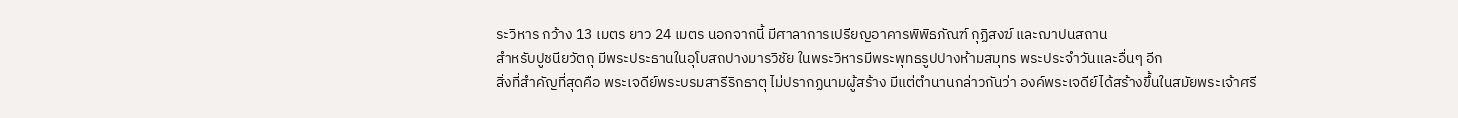ระวิหาร กว้าง 13 เมตร ยาว 24 เมตร นอกจากนี้ มีศาลาการเปรียญอาคารพิพิธภัณฑ์ กุฏิสงฆ์ และฌาปนสถาน
สำหรับปูชนียวัตถุ มีพระประธานในอุโบสถปางมารวิชัย ในพระวิหารมีพระพุทธรูปปางห้ามสมุทร พระประจำวันและอื่นๆ อีก
สิ่งที่สำคัญที่สุดคือ พระเจดีย์พระบรมสารีริกธาตุ ไม่ปรากฏนามผู้สร้าง มีแต่ตำนานกล่าวกันว่า องค์พระเจดีย์ได้สร้างขึ้นในสมัยพระเจ้าศรี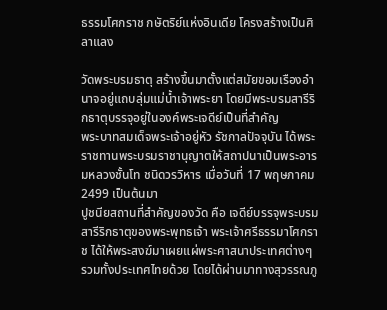ธรรมโศกราช กษัตริย์แห่งอินเดีย โครงสร้างเป็นศิลาแลง

วัดพระบรมธาตุ สร้างขึ้นมาตั้งแต่สมัยขอมเรืองอำนาจอยู่แถบลุ่มแม่น้ำเจ้าพระยา โดยมีพระบรมสารีริกธาตุบรรจุอยู่ในองค์พระเจดีย์เป็นที่สำคัญ
พระบาทสมเด็จพระเจ้าอยู่หัว รัชกาลปัจจุบัน ได้พระราชทานพระบรมราชานุญาตให้สถาปนาเป็นพระอารมหลวงชั้นโท ชนิดวรวิหาร เมื่อวันที่ 17 พฤษภาคม 2499 เป็นต้นมา
ปูชนียสถานที่สำคัญของวัด คือ เจดีย์บรรจุพระบรมสารีริกธาตุของพระพุทธเจ้า พระเจ้าศรีธรรมาโศกราช ได้ให้พระสงฆ์มาเผยแผ่พระศาสนาประเทศต่างๆ รวมทั้งประเทศไทยด้วย โดยได้ผ่านมาทางสุวรรณภู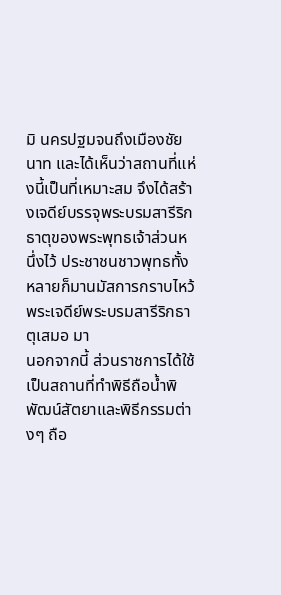มิ นครปฐมจนถึงเมืองชัยนาท และได้เห็นว่าสถานที่แห่งนี้เป็นที่เหมาะสม จึงได้สร้างเจดีย์บรรจุพระบรมสารีริกธาตุของพระพุทธเจ้าส่วนหนึ่งไว้ ประชาชนชาวพุทธทั้งหลายก็มานมัสการกราบไหว้พระเจดีย์พระบรมสารีริกธาตุเสมอ มา
นอกจากนี้ ส่วนราชการได้ใช้เป็นสถานที่ทำพิธีถือน้ำพิพัฒน์สัตยาและพิธีกรรมต่างๆ ถือ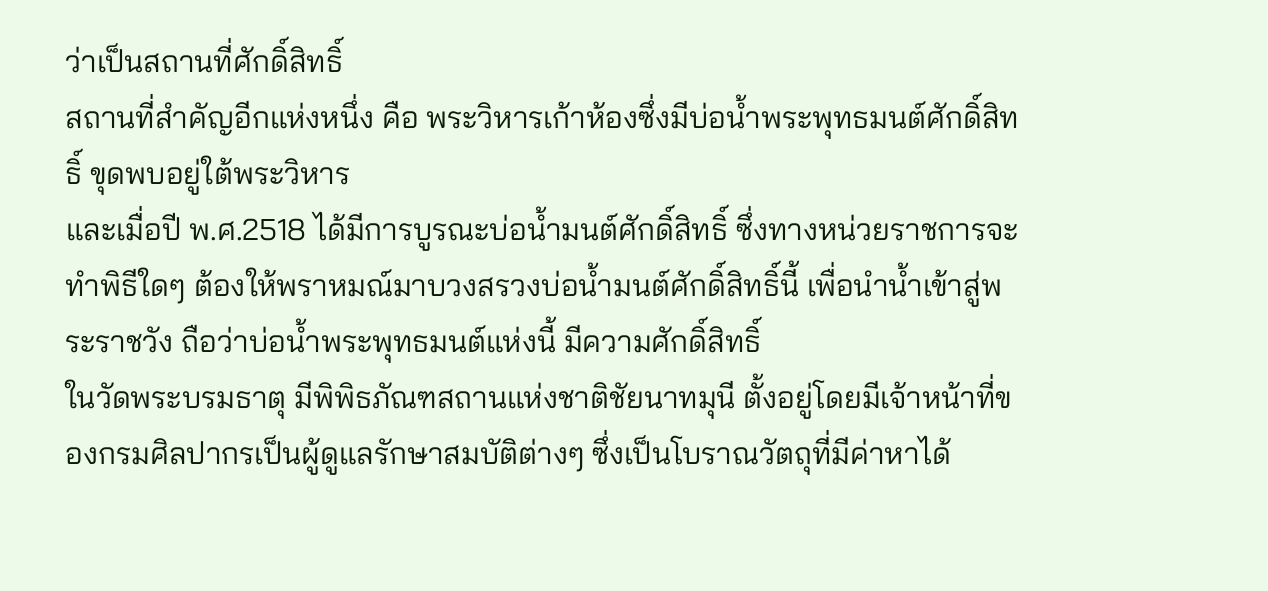ว่าเป็นสถานที่ศักดิ์สิทธิ์
สถานที่สำคัญอีกแห่งหนึ่ง คือ พระวิหารเก้าห้องซึ่งมีบ่อน้ำพระพุทธมนต์ศักดิ์สิทธิ์ ขุดพบอยู่ใต้พระวิหาร
และเมื่อปี พ.ศ.2518 ได้มีการบูรณะบ่อน้ำมนต์ศักดิ์สิทธิ์ ซึ่งทางหน่วยราชการจะทำพิธีใดๆ ต้องให้พราหมณ์มาบวงสรวงบ่อน้ำมนต์ศักดิ์สิทธิ์นี้ เพื่อนำน้ำเข้าสู่พระราชวัง ถือว่าบ่อน้ำพระพุทธมนต์แห่งนี้ มีความศักดิ์สิทธิ์
ในวัดพระบรมธาตุ มีพิพิธภัณฑสถานแห่งชาติชัยนาทมุนี ตั้งอยู่โดยมีเจ้าหน้าที่ของกรมศิลปากรเป็นผู้ดูแลรักษาสมบัติต่างๆ ซึ่งเป็นโบราณวัตถุที่มีค่าหาได้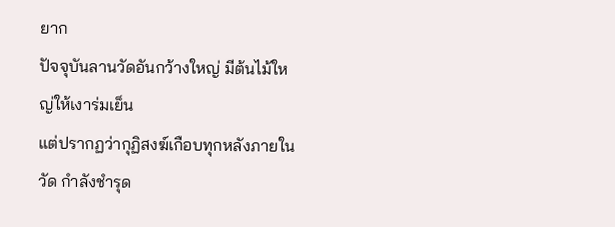ยาก
ปัจจุบันลานวัดอันกว้างใหญ่ มีต้นไม้ใหญ่ให้เงาร่มเย็น
แต่ปรากฏว่ากุฏิสงฆ์เกือบทุกหลังภายในวัด กำลังชำรุด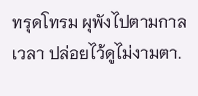ทรุดโทรม ผุพังไปตามกาลเวลา ปล่อยไว้ดูไม่งามตา.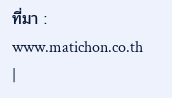ที่มา : www.matichon.co.th
|